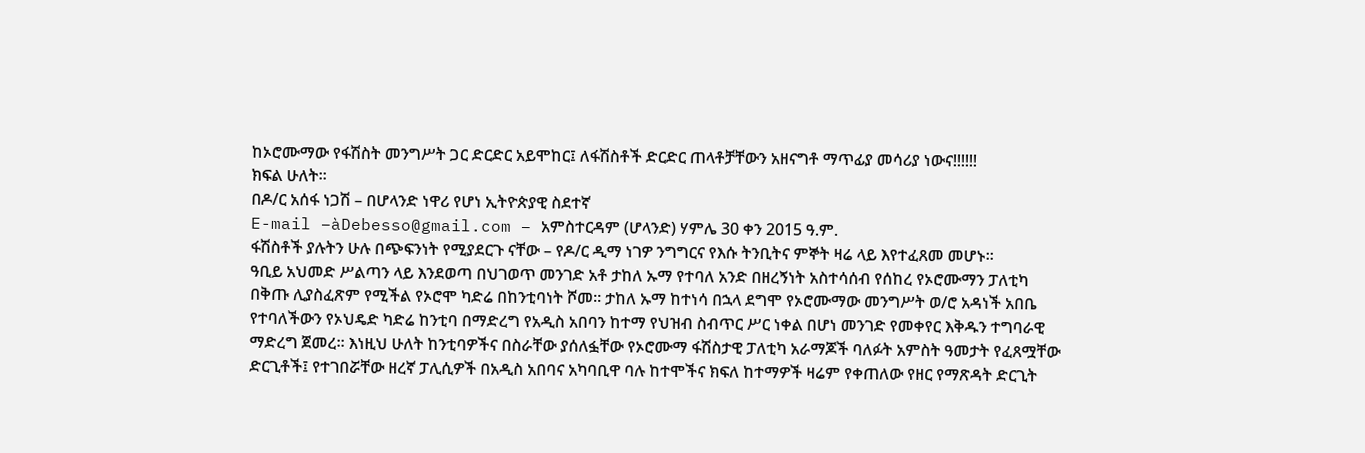ከኦሮሙማው የፋሽስት መንግሥት ጋር ድርድር አይሞከር፤ ለፋሽስቶች ድርድር ጠላቶቻቸውን አዘናግቶ ማጥፊያ መሳሪያ ነውና!!!!!!
ክፍል ሁለት።
በዶ/ር አሰፋ ነጋሽ – በሆላንድ ነዋሪ የሆነ ኢትዮጵያዊ ስደተኛ
E-mail –àDebesso@gmail.com – አምስተርዳም (ሆላንድ) ሃምሌ 30 ቀን 2015 ዓ.ም.
ፋሽስቶች ያሉትን ሁሉ በጭፍንነት የሚያደርጉ ናቸው – የዶ/ር ዲማ ነገዎ ንግግርና የእሱ ትንቢትና ምኞት ዛሬ ላይ እየተፈጸመ መሆኑ።
ዓቢይ አህመድ ሥልጣን ላይ እንደወጣ በህገወጥ መንገድ አቶ ታከለ ኡማ የተባለ አንድ በዘረኝነት አስተሳሰብ የሰከረ የኦሮሙማን ፓለቲካ በቅጡ ሊያስፈጽም የሚችል የኦሮሞ ካድሬ በከንቲባነት ሾመ። ታከለ ኡማ ከተነሳ በኋላ ደግሞ የኦሮሙማው መንግሥት ወ/ሮ አዳነች አበቤ የተባለችውን የኦህዴድ ካድሬ ከንቲባ በማድረግ የአዲስ አበባን ከተማ የህዝብ ስብጥር ሥር ነቀል በሆነ መንገድ የመቀየር እቅዱን ተግባራዊ ማድረግ ጀመረ። እነዚህ ሁለት ከንቲባዎችና በስራቸው ያሰለፏቸው የኦሮሙማ ፋሽስታዊ ፓለቲካ አራማጆች ባለፉት አምስት ዓመታት የፈጸሟቸው ድርጊቶች፤ የተገበሯቸው ዘረኛ ፓሊሲዎች በአዲስ አበባና አካባቢዋ ባሉ ከተሞችና ክፍለ ከተማዎች ዛሬም የቀጠለው የዘር የማጽዳት ድርጊት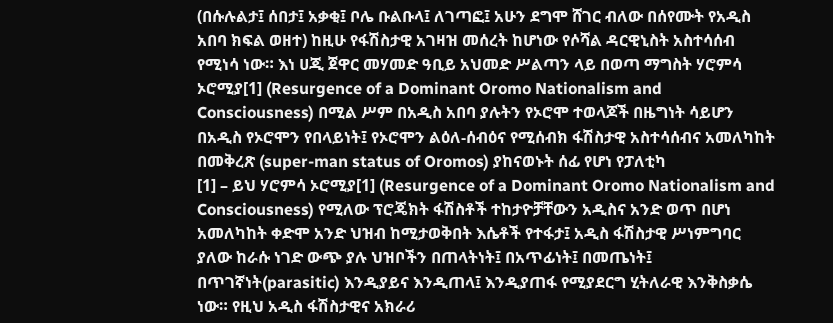(በሱሉልታ፤ ሰበታ፤ አቃቂ፤ ቦሌ ቡልቡላ፤ ለገጣፎ፤ አሁን ደግሞ ሸገር ብለው በሰየሙት የአዲስ አበባ ክፍል ወዘተ) ከዚሁ የፋሽስታዊ አገዛዝ መሰረት ከሆነው የሶሻል ዳርዊኒስት አስተሳሰብ የሚነሳ ነው። እነ ሀጂ ጀዋር መሃመድ ዓቢይ አህመድ ሥልጣን ላይ በወጣ ማግስት ሃሮምሳ ኦሮሚያ[1] (Resurgence of a Dominant Oromo Nationalism and Consciousness) በሚል ሥም በአዲስ አበባ ያሉትን የኦሮሞ ተወላጆች በዜግነት ሳይሆን በአዲስ የኦሮሞን የበላይነት፤ የኦሮሞን ልዕለ-ሰብዕና የሚሰብክ ፋሽስታዊ አስተሳሰብና አመለካከት በመቅረጽ (super-man status of Oromos) ያከናወኑት ሰፊ የሆነ የፓለቲካ
[1] – ይህ ሃሮምሳ ኦሮሚያ[1] (Resurgence of a Dominant Oromo Nationalism and Consciousness) የሚለው ፕሮጄክት ፋሽስቶች ተከታዮቻቸውን አዲስና አንድ ወጥ በሆነ አመለካከት ቀድሞ አንድ ህዝብ ከሚታወቅበት እሴቶች የተፋታ፤ አዲስ ፋሽስታዊ ሥነምግባር ያለው ከራሱ ነገድ ውጭ ያሉ ህዝቦችን በጠላትነት፤ በአጥፊነት፤ በመጤነት፤ በጥገኛነት(parasitic) እንዲያይና እንዲጠላ፤ እንዲያጠፋ የሚያደርግ ሂትለራዊ እንቅስቃሴ ነው። የዚህ አዲስ ፋሽስታዊና አክራሪ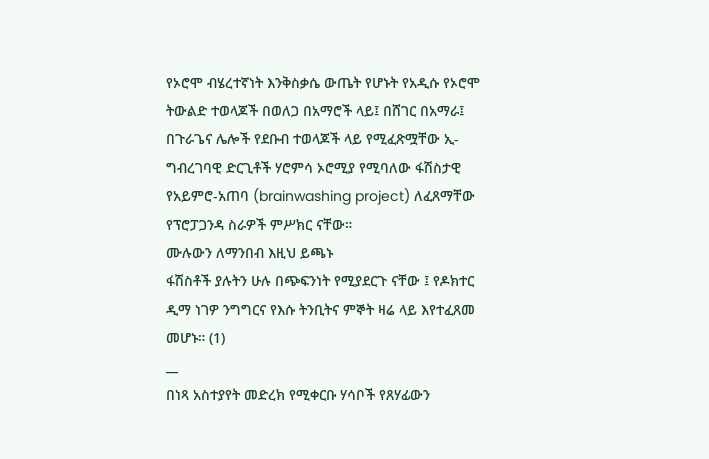የኦሮሞ ብሄረተኛነት እንቅስቃሴ ውጤት የሆኑት የአዲሱ የኦሮሞ ትውልድ ተወላጆች በወለጋ በአማሮች ላይ፤ በሸገር በአማራ፤ በጉራጌና ሌሎች የደቡብ ተወላጆች ላይ የሚፈጽሟቸው ኢ-ግብረገባዊ ድርጊቶች ሃሮምሳ ኦሮሚያ የሚባለው ፋሽስታዊ የአይምሮ-አጠባ (brainwashing project) ለፈጸማቸው የፕሮፓጋንዳ ስራዎች ምሥክር ናቸው።
ሙሉውን ለማንበብ እዚህ ይጫኑ
ፋሽስቶች ያሉትን ሁሉ በጭፍንነት የሚያደርጉ ናቸው ፤ የዶክተር ዲማ ነገዎ ንግግርና የእሱ ትንቢትና ምኞት ዛሬ ላይ እየተፈጸመ መሆኑ። (1)
__
በነጻ አስተያየት መድረክ የሚቀርቡ ሃሳቦች የጸሃፊውን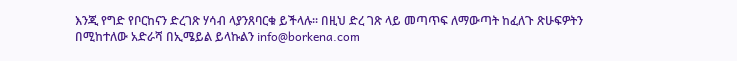እንጂ የግድ የቦርከናን ድረገጽ ሃሳብ ላያንጸባርቁ ይችላሉ፡፡ በዚህ ድረ ገጽ ላይ መጣጥፍ ለማውጣት ከፈለጉ ጽሁፍዎትን በሚከተለው አድራሻ በኢሜይል ይላኩልን info@borkena.com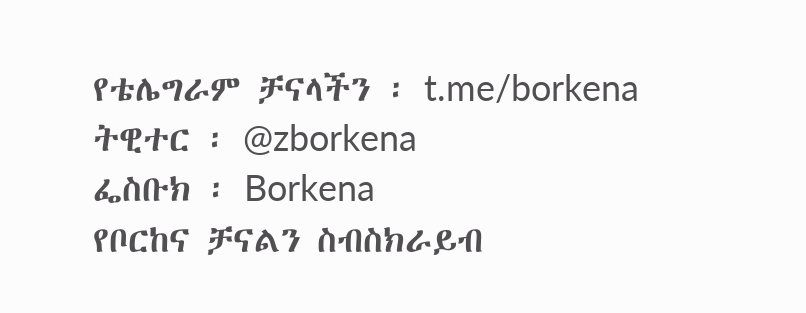የቴሌግራም ቻናላችን ፡ t.me/borkena
ትዊተር ፡ @zborkena
ፌስቡክ ፡ Borkena
የቦርከና ቻናልን ስብስክራይብ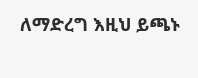ለማድረግ እዚህ ይጫኑ